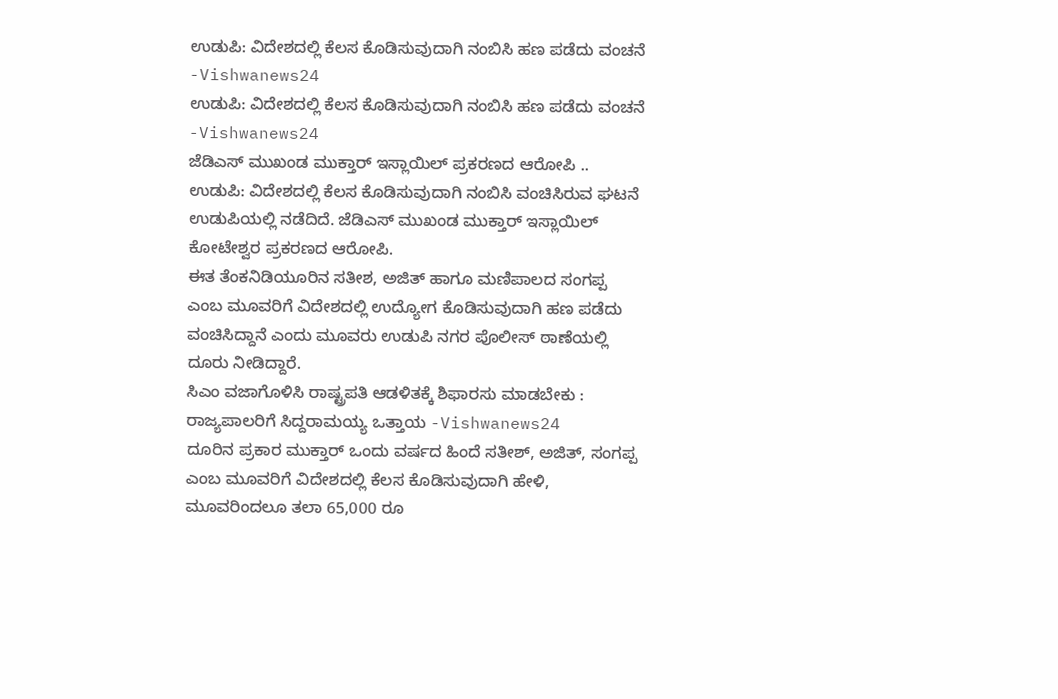ಉಡುಪಿ: ವಿದೇಶದಲ್ಲಿ ಕೆಲಸ ಕೊಡಿಸುವುದಾಗಿ ನಂಬಿಸಿ ಹಣ ಪಡೆದು ವಂಚನೆ -Vishwanews24
ಉಡುಪಿ: ವಿದೇಶದಲ್ಲಿ ಕೆಲಸ ಕೊಡಿಸುವುದಾಗಿ ನಂಬಿಸಿ ಹಣ ಪಡೆದು ವಂಚನೆ -Vishwanews24
ಜೆಡಿಎಸ್ ಮುಖಂಡ ಮುಕ್ತಾರ್ ಇಸ್ಲಾಯಿಲ್ ಪ್ರಕರಣದ ಆರೋಪಿ ..
ಉಡುಪಿ: ವಿದೇಶದಲ್ಲಿ ಕೆಲಸ ಕೊಡಿಸುವುದಾಗಿ ನಂಬಿಸಿ ವಂಚಿಸಿರುವ ಘಟನೆ ಉಡುಪಿಯಲ್ಲಿ ನಡೆದಿದೆ. ಜೆಡಿಎಸ್ ಮುಖಂಡ ಮುಕ್ತಾರ್ ಇಸ್ಲಾಯಿಲ್ ಕೋಟೇಶ್ವರ ಪ್ರಕರಣದ ಆರೋಪಿ.
ಈತ ತೆಂಕನಿಡಿಯೂರಿನ ಸತೀಶ, ಅಜಿತ್ ಹಾಗೂ ಮಣಿಪಾಲದ ಸಂಗಪ್ಪ ಎಂಬ ಮೂವರಿಗೆ ವಿದೇಶದಲ್ಲಿ ಉದ್ಯೋಗ ಕೊಡಿಸುವುದಾಗಿ ಹಣ ಪಡೆದು
ವಂಚಿಸಿದ್ದಾನೆ ಎಂದು ಮೂವರು ಉಡುಪಿ ನಗರ ಪೊಲೀಸ್ ಠಾಣೆಯಲ್ಲಿ ದೂರು ನೀಡಿದ್ದಾರೆ.
ಸಿಎಂ ವಜಾಗೊಳಿಸಿ ರಾಷ್ಟ್ರಪತಿ ಆಡಳಿತಕ್ಕೆ ಶಿಫಾರಸು ಮಾಡಬೇಕು : ರಾಜ್ಯಪಾಲರಿಗೆ ಸಿದ್ದರಾಮಯ್ಯ ಒತ್ತಾಯ -Vishwanews24
ದೂರಿನ ಪ್ರಕಾರ ಮುಕ್ತಾರ್ ಒಂದು ವರ್ಷದ ಹಿಂದೆ ಸತೀಶ್, ಅಜಿತ್, ಸಂಗಪ್ಪ ಎಂಬ ಮೂವರಿಗೆ ವಿದೇಶದಲ್ಲಿ ಕೆಲಸ ಕೊಡಿಸುವುದಾಗಿ ಹೇಳಿ,
ಮೂವರಿಂದಲೂ ತಲಾ 65,000 ರೂ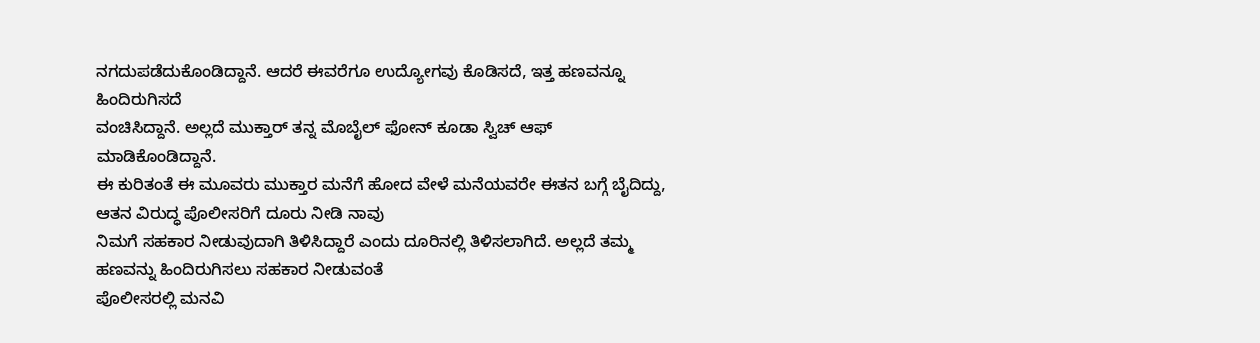ನಗದುಪಡೆದುಕೊಂಡಿದ್ದಾನೆ. ಆದರೆ ಈವರೆಗೂ ಉದ್ಯೋಗವು ಕೊಡಿಸದೆ, ಇತ್ತ ಹಣವನ್ನೂ ಹಿಂದಿರುಗಿಸದೆ
ವಂಚಿಸಿದ್ದಾನೆ. ಅಲ್ಲದೆ ಮುಕ್ತಾರ್ ತನ್ನ ಮೊಬೈಲ್ ಫೋನ್ ಕೂಡಾ ಸ್ವಿಚ್ ಆಫ್ ಮಾಡಿಕೊಂಡಿದ್ದಾನೆ.
ಈ ಕುರಿತಂತೆ ಈ ಮೂವರು ಮುಕ್ತಾರ ಮನೆಗೆ ಹೋದ ವೇಳೆ ಮನೆಯವರೇ ಈತನ ಬಗ್ಗೆ ಬೈದಿದ್ದು, ಆತನ ವಿರುದ್ಧ ಪೊಲೀಸರಿಗೆ ದೂರು ನೀಡಿ ನಾವು
ನಿಮಗೆ ಸಹಕಾರ ನೀಡುವುದಾಗಿ ತಿಳಿಸಿದ್ದಾರೆ ಎಂದು ದೂರಿನಲ್ಲಿ ತಿಳಿಸಲಾಗಿದೆ. ಅಲ್ಲದೆ ತಮ್ಮ ಹಣವನ್ನು ಹಿಂದಿರುಗಿಸಲು ಸಹಕಾರ ನೀಡುವಂತೆ
ಪೊಲೀಸರಲ್ಲಿ ಮನವಿ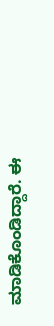ಮಾಡಿಕೊಂಡಿದ್ದಾರೆ. ಈ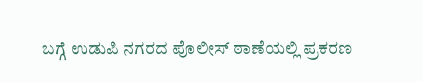ಬಗ್ಗೆ ಉಡುಪಿ ನಗರದ ಪೊಲೀಸ್ ಠಾಣೆಯಲ್ಲಿ ಪ್ರಕರಣ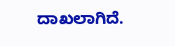ದಾಖಲಾಗಿದೆ.